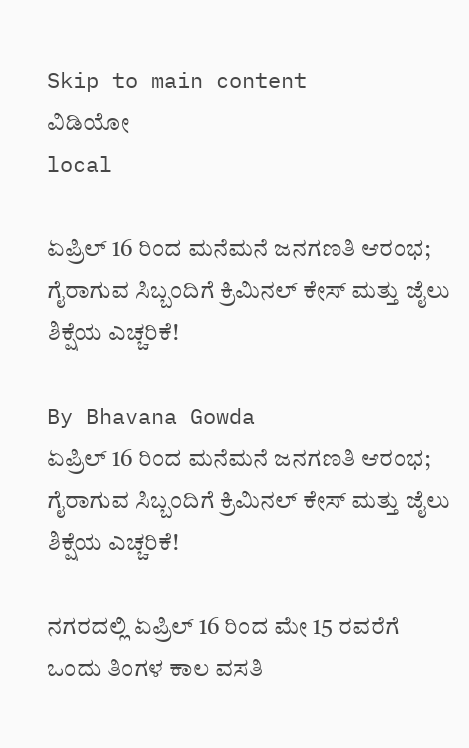Skip to main content
ವಿಡಿಯೋ
local

ಏಪ್ರಿಲ್ 16 ರಿಂದ ಮನೆಮನೆ ಜನಗಣತಿ ಆರಂಭ; ಗೈರಾಗುವ ಸಿಬ್ಬಂದಿಗೆ ಕ್ರಿಮಿನಲ್ ಕೇಸ್ ಮತ್ತು ಜೈಲು ಶಿಕ್ಷೆಯ ಎಚ್ಚರಿಕೆ!

By Bhavana Gowda
ಏಪ್ರಿಲ್ 16 ರಿಂದ ಮನೆಮನೆ ಜನಗಣತಿ ಆರಂಭ; ಗೈರಾಗುವ ಸಿಬ್ಬಂದಿಗೆ ಕ್ರಿಮಿನಲ್ ಕೇಸ್ ಮತ್ತು ಜೈಲು ಶಿಕ್ಷೆಯ ಎಚ್ಚರಿಕೆ!

ನಗರದಲ್ಲಿ ಏಪ್ರಿಲ್ 16 ರಿಂದ ಮೇ 15 ರವರೆಗೆ ಒಂದು ತಿಂಗಳ ಕಾಲ ವಸತಿ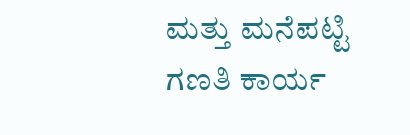ಮತ್ತು ಮನೆಪಟ್ಟಿ ಗಣತಿ ಕಾರ್ಯ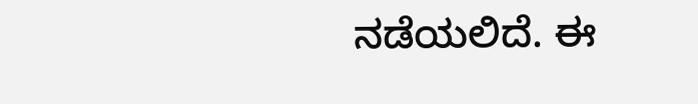ನಡೆಯಲಿದೆ. ಈ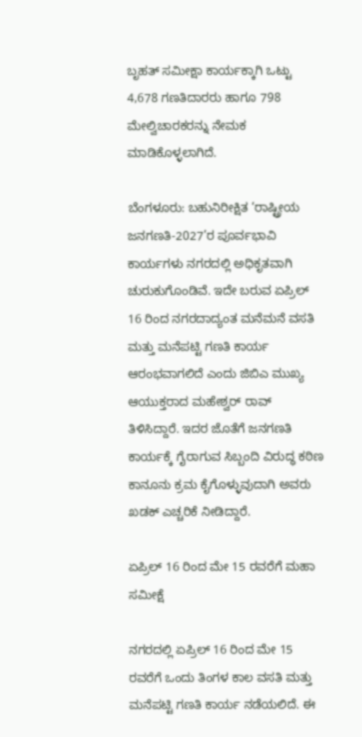ಬೃಹತ್ ಸಮೀಕ್ಷಾ ಕಾರ್ಯಕ್ಕಾಗಿ ಒಟ್ಟು 4,678 ಗಣತಿದಾರರು ಹಾಗೂ 798 ಮೇಲ್ವಿಚಾರಕರನ್ನು ನೇಮಕ ಮಾಡಿಕೊಳ್ಳಲಾಗಿದೆ.

ಬೆಂಗಳೂರು: ಬಹುನಿರೀಕ್ಷಿತ ‘ರಾಷ್ಟ್ರೀಯ ಜನಗಣತಿ-2027’ರ ಪೂರ್ವಭಾವಿ ಕಾರ್ಯಗಳು ನಗರದಲ್ಲಿ ಅಧಿಕೃತವಾಗಿ ಚುರುಕುಗೊಂಡಿವೆ. ಇದೇ ಬರುವ ಏಪ್ರಿಲ್ 16 ರಿಂದ ನಗರದಾದ್ಯಂತ ಮನೆಮನೆ ವಸತಿ ಮತ್ತು ಮನೆಪಟ್ಟಿ ಗಣತಿ ಕಾರ್ಯ ಆರಂಭವಾಗಲಿದೆ ಎಂದು ಜಿಬಿಎ ಮುಖ್ಯ ಆಯುಕ್ತರಾದ ಮಹೇಶ್ವರ್ ರಾವ್ ತಿಳಿಸಿದ್ದಾರೆ. ಇದರ ಜೊತೆಗೆ ಜನಗಣತಿ ಕಾರ್ಯಕ್ಕೆ ಗೈರಾಗುವ ಸಿಬ್ಬಂದಿ ವಿರುದ್ಧ ಕಠಿಣ ಕಾನೂನು ಕ್ರಮ ಕೈಗೊಳ್ಳುವುದಾಗಿ ಅವರು ಖಡಕ್ ಎಚ್ಚರಿಕೆ ನೀಡಿದ್ದಾರೆ.

ಏಪ್ರಿಲ್ 16 ರಿಂದ ಮೇ 15 ರವರೆಗೆ ಮಹಾ ಸಮೀಕ್ಷೆ

ನಗರದಲ್ಲಿ ಏಪ್ರಿಲ್ 16 ರಿಂದ ಮೇ 15 ರವರೆಗೆ ಒಂದು ತಿಂಗಳ ಕಾಲ ವಸತಿ ಮತ್ತು ಮನೆಪಟ್ಟಿ ಗಣತಿ ಕಾರ್ಯ ನಡೆಯಲಿದೆ. ಈ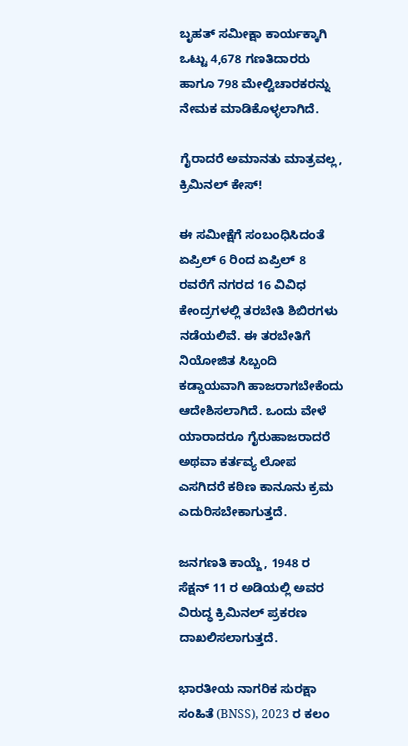ಬೃಹತ್ ಸಮೀಕ್ಷಾ ಕಾರ್ಯಕ್ಕಾಗಿ ಒಟ್ಟು 4,678 ಗಣತಿದಾರರು ಹಾಗೂ 798 ಮೇಲ್ವಿಚಾರಕರನ್ನು ನೇಮಕ ಮಾಡಿಕೊಳ್ಳಲಾಗಿದೆ.

ಗೈರಾದರೆ ಅಮಾನತು ಮಾತ್ರವಲ್ಲ, ಕ್ರಿಮಿನಲ್ ಕೇಸ್!

ಈ ಸಮೀಕ್ಷೆಗೆ ಸಂಬಂಧಿಸಿದಂತೆ ಏಪ್ರಿಲ್ 6 ರಿಂದ ಏಪ್ರಿಲ್ 8 ರವರೆಗೆ ನಗರದ 16 ವಿವಿಧ ಕೇಂದ್ರಗಳಲ್ಲಿ ತರಬೇತಿ ಶಿಬಿರಗಳು ನಡೆಯಲಿವೆ. ಈ ತರಬೇತಿಗೆ ನಿಯೋಜಿತ ಸಿಬ್ಬಂದಿ ಕಡ್ಡಾಯವಾಗಿ ಹಾಜರಾಗಬೇಕೆಂದು ಆದೇಶಿಸಲಾಗಿದೆ. ಒಂದು ವೇಳೆ ಯಾರಾದರೂ ಗೈರುಹಾಜರಾದರೆ ಅಥವಾ ಕರ್ತವ್ಯ ಲೋಪ ಎಸಗಿದರೆ ಕಠಿಣ ಕಾನೂನು ಕ್ರಮ ಎದುರಿಸಬೇಕಾಗುತ್ತದೆ.

ಜನಗಣತಿ ಕಾಯ್ದೆ, 1948 ರ ಸೆಕ್ಷನ್ 11 ರ ಅಡಿಯಲ್ಲಿ ಅವರ ವಿರುದ್ಧ ಕ್ರಿಮಿನಲ್ ಪ್ರಕರಣ ದಾಖಲಿಸಲಾಗುತ್ತದೆ.

ಭಾರತೀಯ ನಾಗರಿಕ ಸುರಕ್ಷಾ ಸಂಹಿತೆ (BNSS), 2023 ರ ಕಲಂ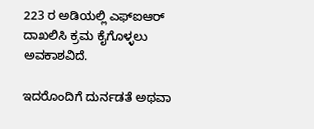223 ರ ಅಡಿಯಲ್ಲಿ ಎಫ್‌ಐಆರ್ ದಾಖಲಿಸಿ ಕ್ರಮ ಕೈಗೊಳ್ಳಲು ಅವಕಾಶವಿದೆ.

ಇದರೊಂದಿಗೆ ದುರ್ನಡತೆ ಅಥವಾ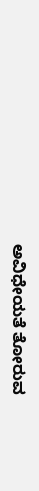ಅವಿಧೇಯತೆ ತೋರುವ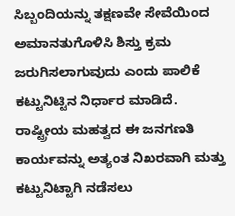ಸಿಬ್ಬಂದಿಯನ್ನು ತಕ್ಷಣವೇ ಸೇವೆಯಿಂದ ಅಮಾನತುಗೊಳಿಸಿ ಶಿಸ್ತು ಕ್ರಮ ಜರುಗಿಸಲಾಗುವುದು ಎಂದು ಪಾಲಿಕೆ ಕಟ್ಟುನಿಟ್ಟಿನ ನಿರ್ಧಾರ ಮಾಡಿದೆ. ರಾಷ್ಟ್ರೀಯ ಮಹತ್ವದ ಈ ಜನಗಣತಿ ಕಾರ್ಯವನ್ನು ಅತ್ಯಂತ ನಿಖರವಾಗಿ ಮತ್ತು ಕಟ್ಟುನಿಟ್ಟಾಗಿ ನಡೆಸಲು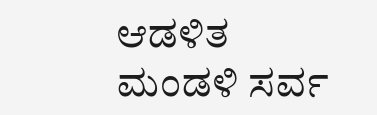ಆಡಳಿತ ಮಂಡಳಿ ಸರ್ವ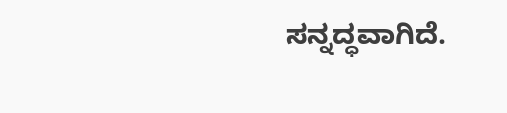ಸನ್ನದ್ಧವಾಗಿದೆ.